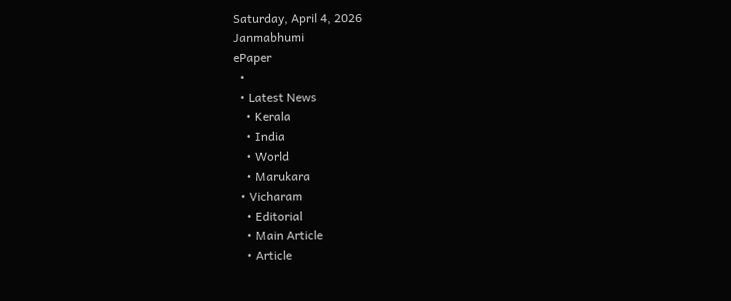Saturday, April 4, 2026
Janmabhumi
ePaper
  •
  • Latest News
    • Kerala
    • India
    • World
    • Marukara
  • Vicharam
    • Editorial
    • Main Article
    • Article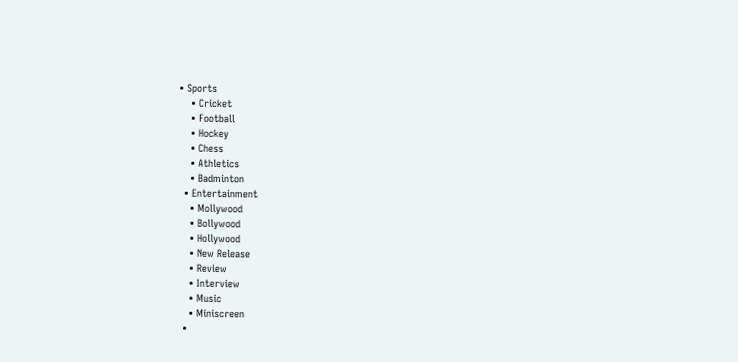• Sports
    • Cricket
    • Football
    • Hockey
    • Chess
    • Athletics
    • Badminton
  • Entertainment
    • Mollywood
    • Bollywood
    • Hollywood
    • New Release
    • Review
    • Interview
    • Music
    • Miniscreen
  •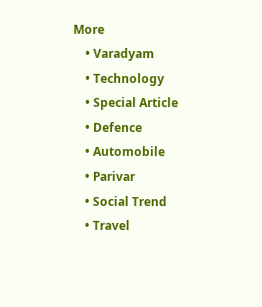More
    • Varadyam
    • Technology
    • Special Article
    • Defence
    • Automobile
    • Parivar
    • Social Trend
    • Travel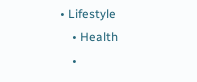• Lifestyle
    • Health
    •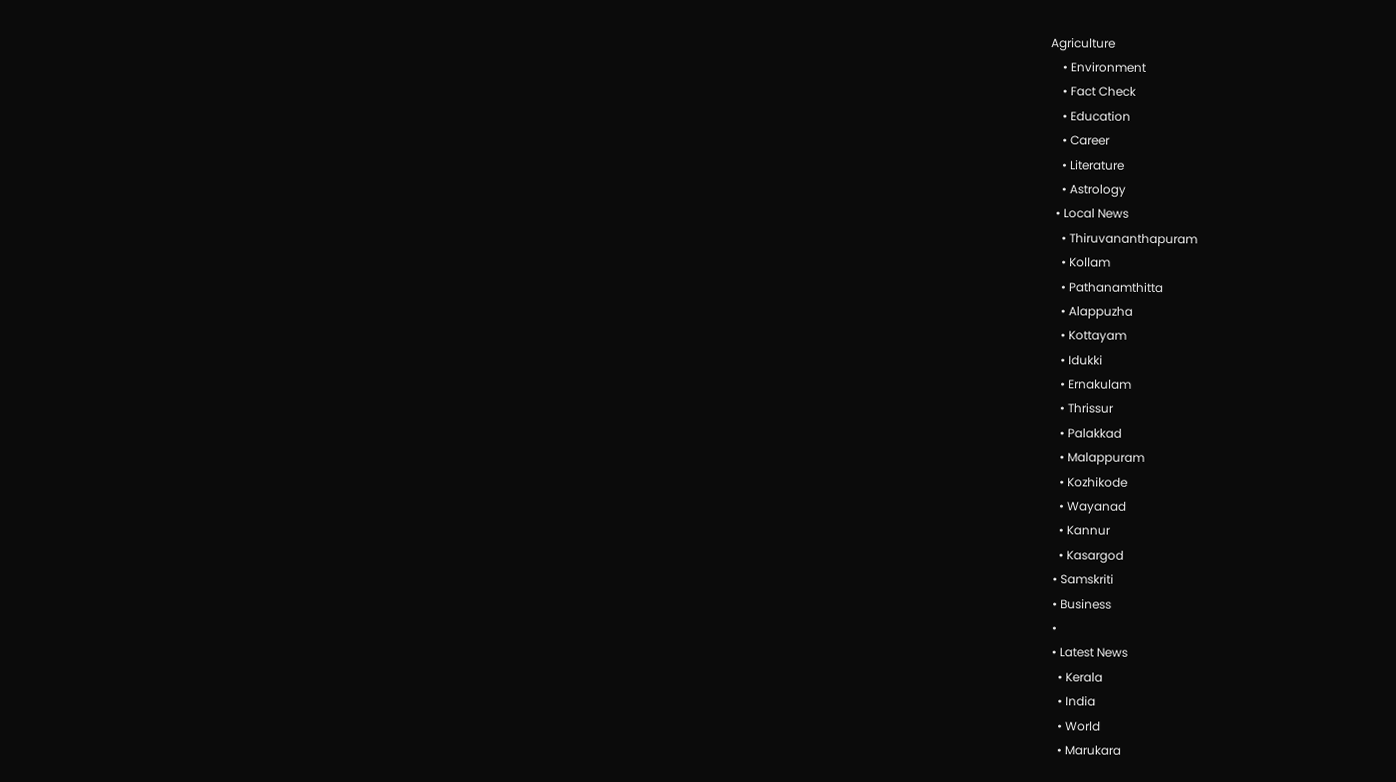Agriculture
    • Environment
    • Fact Check
    • Education
    • Career
    • Literature
    • Astrology
  • Local News
    • Thiruvananthapuram
    • Kollam
    • Pathanamthitta
    • Alappuzha
    • Kottayam
    • Idukki
    • Ernakulam
    • Thrissur
    • Palakkad
    • Malappuram
    • Kozhikode
    • Wayanad
    • Kannur
    • Kasargod
  • Samskriti
  • Business
  •
  • Latest News
    • Kerala
    • India
    • World
    • Marukara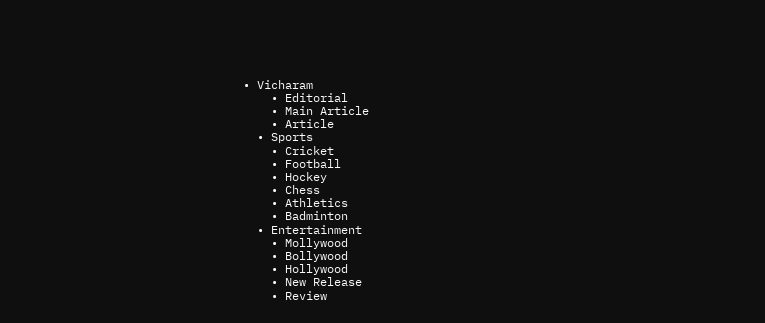• Vicharam
    • Editorial
    • Main Article
    • Article
  • Sports
    • Cricket
    • Football
    • Hockey
    • Chess
    • Athletics
    • Badminton
  • Entertainment
    • Mollywood
    • Bollywood
    • Hollywood
    • New Release
    • Review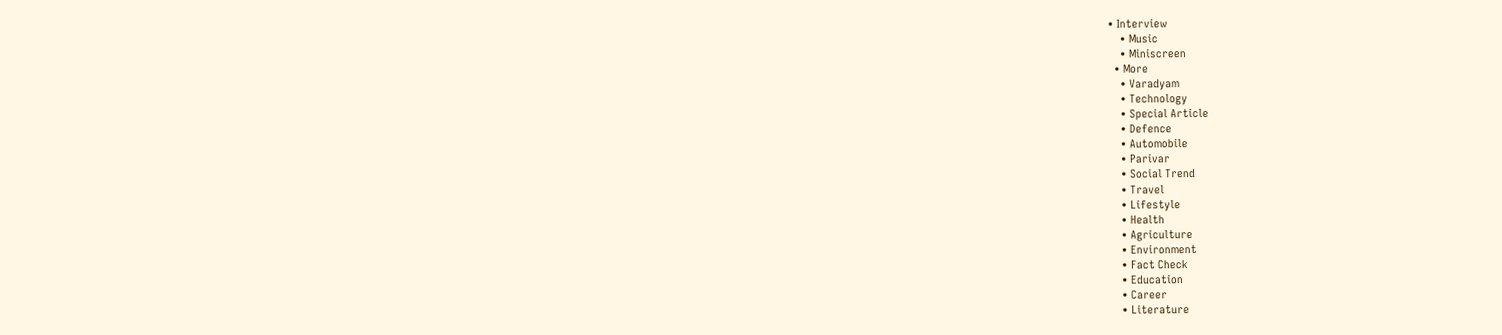• Interview
    • Music
    • Miniscreen
  • More
    • Varadyam
    • Technology
    • Special Article
    • Defence
    • Automobile
    • Parivar
    • Social Trend
    • Travel
    • Lifestyle
    • Health
    • Agriculture
    • Environment
    • Fact Check
    • Education
    • Career
    • Literature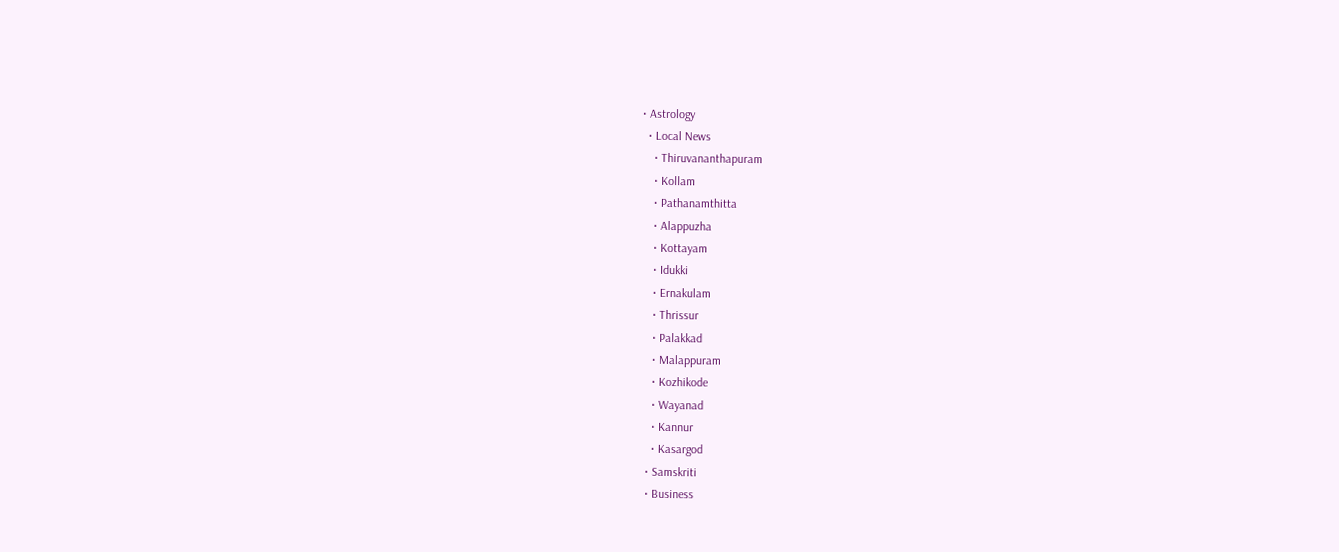• Astrology
  • Local News
    • Thiruvananthapuram
    • Kollam
    • Pathanamthitta
    • Alappuzha
    • Kottayam
    • Idukki
    • Ernakulam
    • Thrissur
    • Palakkad
    • Malappuram
    • Kozhikode
    • Wayanad
    • Kannur
    • Kasargod
  • Samskriti
  • Business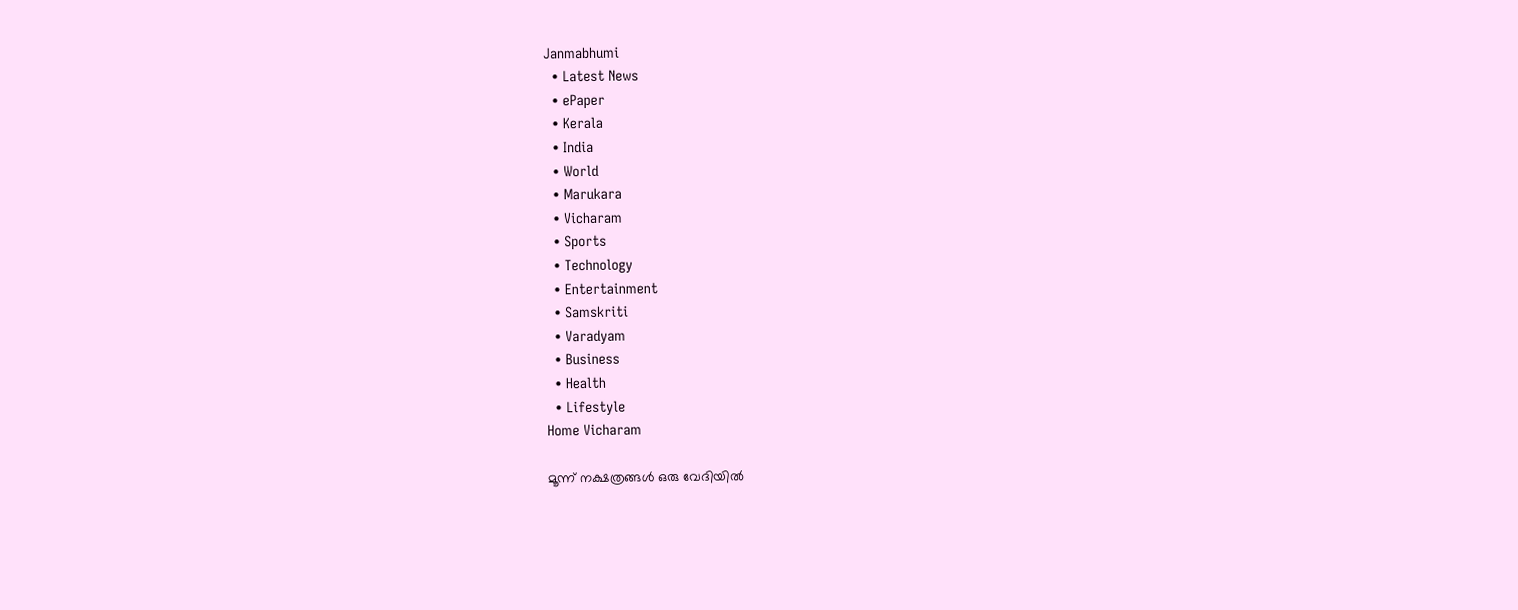Janmabhumi
  • Latest News
  • ePaper
  • Kerala
  • India
  • World
  • Marukara
  • Vicharam
  • Sports
  • Technology
  • Entertainment
  • Samskriti
  • Varadyam
  • Business
  • Health
  • Lifestyle
Home Vicharam

മൂന്ന് നക്ഷത്രങ്ങള്‍ ഒരു വേദിയില്‍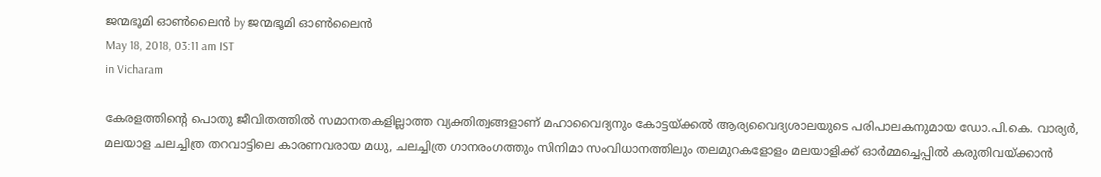ജന്മഭൂമി ഓണ്‍ലൈന്‍ by ജന്മഭൂമി ഓണ്‍ലൈന്‍
May 18, 2018, 03:11 am IST
in Vicharam

കേരളത്തിന്റെ പൊതു ജീവിതത്തില്‍ സമാനതകളില്ലാത്ത വ്യക്തിത്വങ്ങളാണ് മഹാവൈദ്യനും കോട്ടയ്‌ക്കല്‍ ആര്യവൈദ്യശാലയുടെ പരിപാലകനുമായ ഡോ.പി.കെ. വാര്യര്‍, മലയാള ചലച്ചിത്ര തറവാട്ടിലെ കാരണവരായ മധു, ചലച്ചിത്ര ഗാനരംഗത്തും സിനിമാ സംവിധാനത്തിലും തലമുറകളോളം മലയാളിക്ക് ഓര്‍മ്മച്ചെപ്പില്‍ കരുതിവയ്‌ക്കാന്‍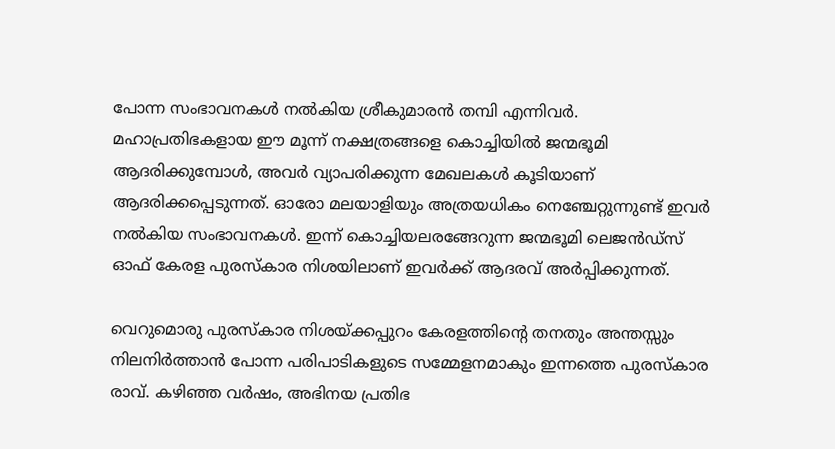പോന്ന സംഭാവനകള്‍ നല്‍കിയ ശ്രീകുമാരന്‍ തമ്പി എന്നിവര്‍. മഹാപ്രതിഭകളായ ഈ മൂന്ന് നക്ഷത്രങ്ങളെ കൊച്ചിയില്‍ ജന്മഭൂമി ആദരിക്കുമ്പോള്‍, അവര്‍ വ്യാപരിക്കുന്ന മേഖലകള്‍ കൂടിയാണ് ആദരിക്കപ്പെടുന്നത്. ഓരോ മലയാളിയും അത്രയധികം നെഞ്ചേറ്റുന്നുണ്ട് ഇവര്‍ നല്‍കിയ സംഭാവനകള്‍. ഇന്ന് കൊച്ചിയലരങ്ങേറുന്ന ജന്മഭൂമി ലെജന്‍ഡ്‌സ് ഓഫ് കേരള പുരസ്‌കാര നിശയിലാണ് ഇവര്‍ക്ക് ആദരവ് അര്‍പ്പിക്കുന്നത്.

വെറുമൊരു പുരസ്‌കാര നിശയ്‌ക്കപ്പുറം കേരളത്തിന്റെ തനതും അന്തസ്സും നിലനിര്‍ത്താന്‍ പോന്ന പരിപാടികളുടെ സമ്മേളനമാകും ഇന്നത്തെ പുരസ്‌കാര രാവ്. കഴിഞ്ഞ വര്‍ഷം, അഭിനയ പ്രതിഭ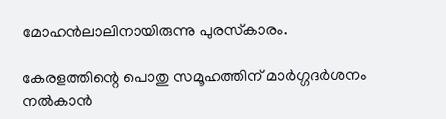മോഹന്‍ലാലിനായിരുന്നു പുരസ്‌കാരം.

കേരളത്തിന്റെ പൊതു സമൂഹത്തിന് മാര്‍ഗ്ഗദര്‍ശനം നല്‍കാന്‍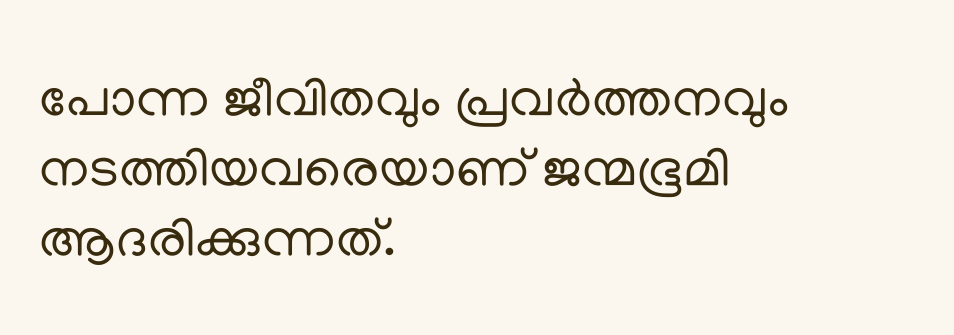പോന്ന ജീവിതവും പ്രവര്‍ത്തനവും നടത്തിയവരെയാണ് ജന്മഭൂമി ആദരിക്കുന്നത്.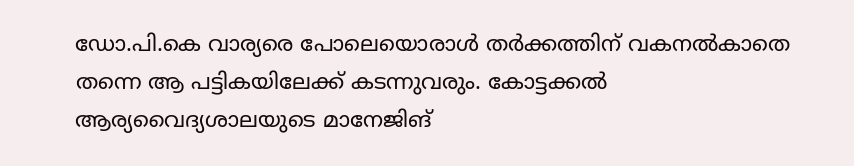ഡോ.പി.കെ വാര്യരെ പോലെയൊരാള്‍ തര്‍ക്കത്തിന് വകനല്‍കാതെ തന്നെ ആ പട്ടികയിലേക്ക് കടന്നുവരും. കോട്ടക്കല്‍ ആര്യവൈദ്യശാലയുടെ മാനേജിങ്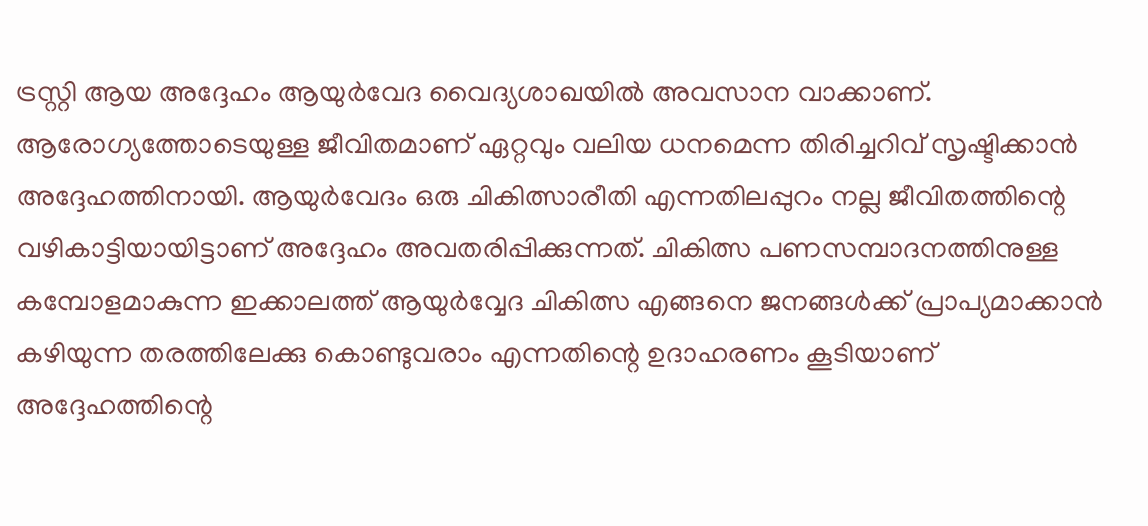ട്രസ്റ്റി ആയ അദ്ദേഹം ആയുര്‍വേദ വൈദ്യശാഖയില്‍ അവസാന വാക്കാണ്. ആരോഗ്യത്തോടെയുള്ള ജീവിതമാണ് ഏറ്റവും വലിയ ധനമെന്ന തിരിച്ചറിവ് സൃഷ്ടിക്കാന്‍ അദ്ദേഹത്തിനായി. ആയുര്‍വേദം ഒരു ചികിത്സാരീതി എന്നതിലപ്പുറം നല്ല ജീവിതത്തിന്റെ വഴികാട്ടിയായിട്ടാണ് അദ്ദേഹം അവതരിപ്പിക്കുന്നത്. ചികിത്സ പണസമ്പാദനത്തിനുള്ള  കമ്പോളമാകുന്ന ഇക്കാലത്ത് ആയുര്‍വ്വേദ ചികിത്സ എങ്ങനെ ജനങ്ങള്‍ക്ക് പ്രാപ്യമാക്കാന്‍ കഴിയുന്ന തരത്തിലേക്കു കൊണ്ടുവരാം എന്നതിന്റെ ഉദാഹരണം കൂടിയാണ് അദ്ദേഹത്തിന്റെ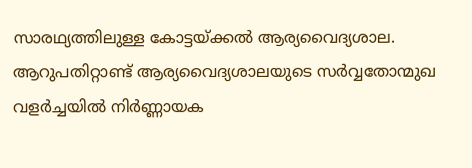സാരഥ്യത്തിലുള്ള കോട്ടയ്‌ക്കല്‍ ആര്യവൈദ്യശാല. ആറുപതിറ്റാണ്ട് ആര്യവൈദ്യശാലയുടെ സര്‍വ്വതോന്മുഖ വളര്‍ച്ചയില്‍ നിര്‍ണ്ണായക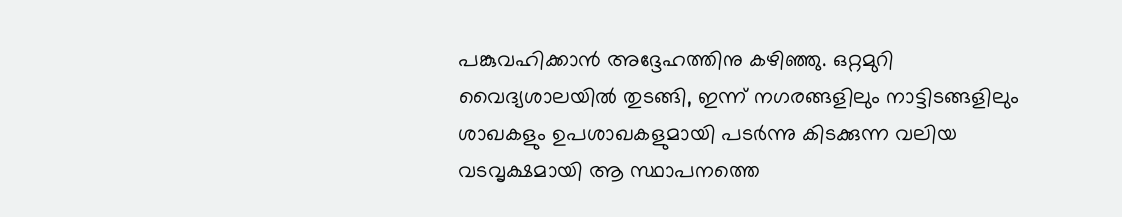പങ്കുവഹിക്കാന്‍ അദ്ദേഹത്തിനു കഴിഞ്ഞു. ഒറ്റമുറി വൈദ്യശാലയില്‍ തുടങ്ങി, ഇന്ന് നഗരങ്ങളിലും നാട്ടിടങ്ങളിലും ശാഖകളും ഉപശാഖകളുമായി പടര്‍ന്നു കിടക്കുന്ന വലിയ വടവൃക്ഷമായി ആ സ്ഥാപനത്തെ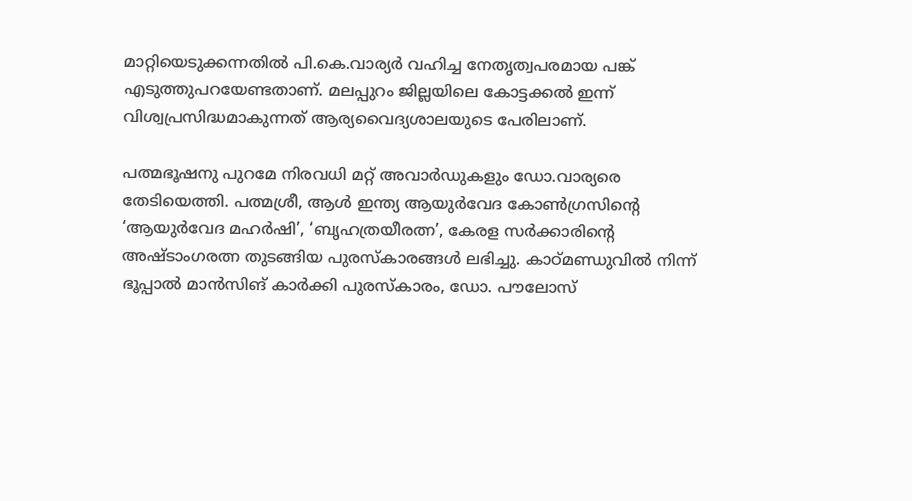മാറ്റിയെടുക്കന്നതില്‍ പി.കെ.വാര്യര്‍ വഹിച്ച നേതൃത്വപരമായ പങ്ക് എടുത്തുപറയേണ്ടതാണ്. മലപ്പുറം ജില്ലയിലെ കോട്ടക്കല്‍ ഇന്ന് വിശ്വപ്രസിദ്ധമാകുന്നത് ആര്യവൈദ്യശാലയുടെ പേരിലാണ്.

പത്മഭൂഷനു പുറമേ നിരവധി മറ്റ് അവാര്‍ഡുകളും ഡോ.വാര്യരെ  തേടിയെത്തി. പത്മശ്രീ, ആള്‍ ഇന്ത്യ ആയുര്‍വേദ കോണ്‍ഗ്രസിന്റെ ‘ആയുര്‍വേദ മഹര്‍ഷി’, ‘ബൃഹത്രയീരത്ന’, കേരള സര്‍ക്കാരിന്റെ അഷ്ടാംഗരത്ന തുടങ്ങിയ പുരസ്‌കാരങ്ങള്‍ ലഭിച്ചു. കാഠ്മണ്ഡുവില്‍ നിന്ന് ഭൂപ്പാല്‍ മാന്‍സിങ് കാര്‍ക്കി പുരസ്‌കാരം, ഡോ. പൗലോസ്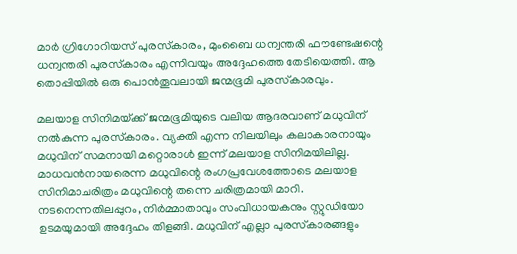മാര്‍ ഗ്രിഗോറിയസ് പുരസ്‌കാരം, മുംബൈ ധന്വന്തരി ഫൗണ്ടേഷന്റെ ധന്വന്തരി പുരസ്‌കാരം എന്നിവയും അദ്ദേഹത്തെ തേടിയെത്തി. ആ തൊപ്പിയില്‍ ഒരു പൊന്‍തൂവലായി ജന്മഭൂമി പുരസ്‌കാരവും.

മലയാള സിനിമയ്‌ക്ക് ജന്മഭൂമിയുടെ വലിയ ആദരവാണ് മധുവിന് നല്‍കുന്ന പുരസ്‌കാരം. വ്യക്തി എന്ന നിലയിലും കലാകാരനായും മധുവിന് സമനായി മറ്റൊരാള്‍ ഇന്ന് മലയാള സിനിമയിലില്ല. മാധവന്‍നായരെന്ന മധുവിന്റെ രംഗപ്രവേശത്തോടെ മലയാള സിനിമാചരിത്രം മധുവിന്റെ തന്നെ ചരിത്രമായി മാറി. നടനെന്നതിലപ്പുറം, നിര്‍മ്മാതാവും സംവിധായകനും സ്റ്റുഡിയോ ഉടമയുമായി അദ്ദേഹം തിളങ്ങി. മധുവിന് എല്ലാ പുരസ്‌കാരങ്ങളും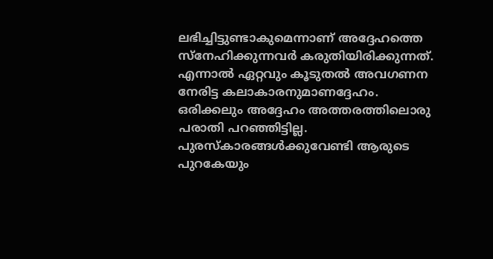ലഭിച്ചിട്ടുണ്ടാകുമെന്നാണ് അദ്ദേഹത്തെ സ്‌നേഹിക്കുന്നവര്‍ കരുതിയിരിക്കുന്നത്. എന്നാല്‍ ഏറ്റവും കൂടുതല്‍ അവഗണന നേരിട്ട കലാകാരനുമാണദ്ദേഹം. ഒരിക്കലും അദ്ദേഹം അത്തരത്തിലൊരു പരാതി പറഞ്ഞിട്ടില്ല. പുരസ്‌കാരങ്ങള്‍ക്കുവേണ്ടി ആരുടെ പുറകേയും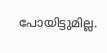പോയിട്ടുമില്ല.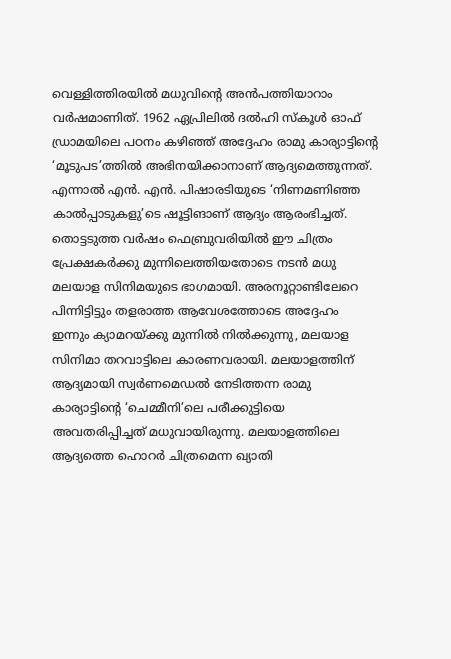വെള്ളിത്തിരയില്‍ മധുവിന്റെ അന്‍പത്തിയാറാം വര്‍ഷമാണിത്. 1962 ഏപ്രിലില്‍ ദല്‍ഹി സ്‌കൂള്‍ ഓഫ് ഡ്രാമയിലെ പഠനം കഴിഞ്ഞ് അദ്ദേഹം രാമു കാര്യാട്ടിന്റെ ‘മൂടുപട’ത്തില്‍ അഭിനയിക്കാനാണ് ആദ്യമെത്തുന്നത്. എന്നാല്‍ എന്‍. എന്‍. പിഷാരടിയുടെ ‘നിണമണിഞ്ഞ കാല്‍പ്പാടുകളു’ടെ ഷൂട്ടിങാണ് ആദ്യം ആരംഭിച്ചത്. തൊട്ടടുത്ത വര്‍ഷം ഫെബ്രുവരിയില്‍ ഈ ചിത്രം പ്രേക്ഷകര്‍ക്കു മുന്നിലെത്തിയതോടെ നടന്‍ മധു മലയാള സിനിമയുടെ ഭാഗമായി. അരനൂറ്റാണ്ടിലേറെ പിന്നിട്ടിട്ടും തളരാത്ത ആവേശത്തോടെ അദ്ദേഹം ഇന്നും ക്യാമറയ്‌ക്കു മുന്നില്‍ നില്‍ക്കുന്നു, മലയാള സിനിമാ തറവാട്ടിലെ കാരണവരായി. മലയാളത്തിന് ആദ്യമായി സ്വര്‍ണമെഡല്‍ നേടിത്തന്ന രാമു കാര്യാട്ടിന്റെ ‘ചെമ്മീനി’ലെ പരീക്കുട്ടിയെ അവതരിപ്പിച്ചത് മധുവായിരുന്നു. മലയാളത്തിലെ ആദ്യത്തെ ഹൊറര്‍ ചിത്രമെന്ന ഖ്യാതി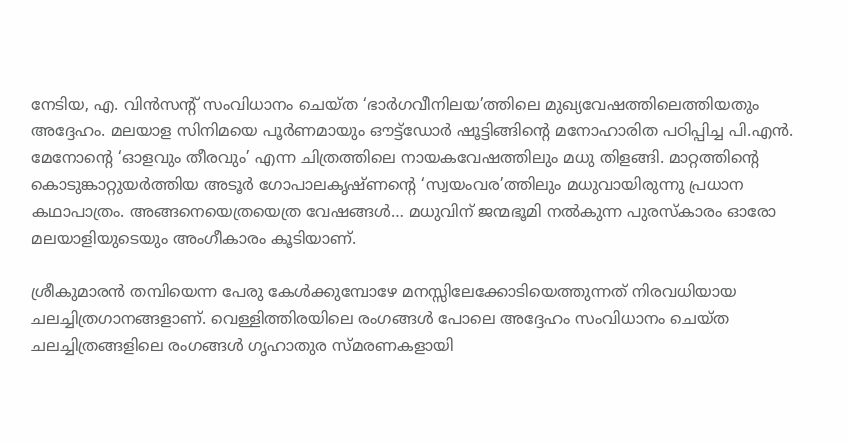നേടിയ, എ. വിന്‍സന്റ് സംവിധാനം ചെയ്ത ‘ഭാര്‍ഗവീനിലയ’ത്തിലെ മുഖ്യവേഷത്തിലെത്തിയതും അദ്ദേഹം. മലയാള സിനിമയെ പൂര്‍ണമായും ഔട്ട്‌ഡോര്‍ ഷൂട്ടിങ്ങിന്റെ മനോഹാരിത പഠിപ്പിച്ച പി.എന്‍. മേനോന്റെ ‘ഓളവും തീരവും’ എന്ന ചിത്രത്തിലെ നായകവേഷത്തിലും മധു തിളങ്ങി. മാറ്റത്തിന്റെ കൊടുങ്കാറ്റുയര്‍ത്തിയ അടൂര്‍ ഗോപാലകൃഷ്ണന്റെ ‘സ്വയംവര’ത്തിലും മധുവായിരുന്നു പ്രധാന കഥാപാത്രം. അങ്ങനെയെത്രയെത്ര വേഷങ്ങള്‍… മധുവിന് ജന്മഭൂമി നല്‍കുന്ന പുരസ്‌കാരം ഓരോ മലയാളിയുടെയും അംഗീകാരം കൂടിയാണ്.

ശ്രീകുമാരന്‍ തമ്പിയെന്ന പേരു കേള്‍ക്കുമ്പോഴേ മനസ്സിലേക്കോടിയെത്തുന്നത് നിരവധിയായ ചലച്ചിത്രഗാനങ്ങളാണ്. വെള്ളിത്തിരയിലെ രംഗങ്ങള്‍ പോലെ അദ്ദേഹം സംവിധാനം ചെയ്ത ചലച്ചിത്രങ്ങളിലെ രംഗങ്ങള്‍ ഗൃഹാതുര സ്മരണകളായി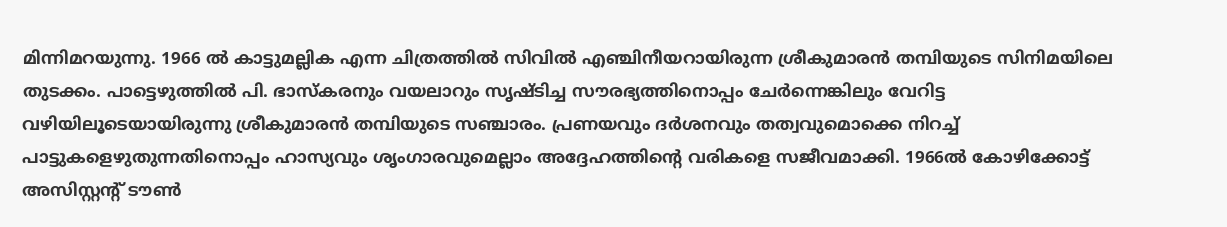മിന്നിമറയുന്നു. 1966 ല്‍ കാട്ടുമല്ലിക എന്ന ചിത്രത്തില്‍ സിവില്‍ എഞ്ചിനീയറായിരുന്ന ശ്രീകുമാരന്‍ തമ്പിയുടെ സിനിമയിലെ തുടക്കം. പാട്ടെഴുത്തില്‍ പി. ഭാസ്‌കരനും വയലാറും സൃഷ്ടിച്ച സൗരഭ്യത്തിനൊപ്പം ചേര്‍ന്നെങ്കിലും വേറിട്ട വഴിയിലൂടെയായിരുന്നു ശ്രീകുമാരന്‍ തമ്പിയുടെ സഞ്ചാരം. പ്രണയവും ദര്‍ശനവും തത്വവുമൊക്കെ നിറച്ച് പാട്ടുകളെഴുതുന്നതിനൊപ്പം ഹാസ്യവും ശൃംഗാരവുമെല്ലാം അദ്ദേഹത്തിന്റെ വരികളെ സജീവമാക്കി. 1966ല്‍ കോഴിക്കോട്ട് അസിസ്റ്റന്റ് ടൗണ്‍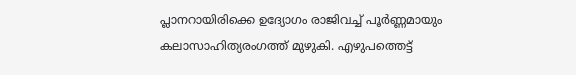പ്ലാനറായിരിക്കെ ഉദ്യോഗം രാജിവച്ച് പൂര്‍ണ്ണമായും കലാസാഹിത്യരംഗത്ത് മുഴുകി. എഴുപത്തെട്ട്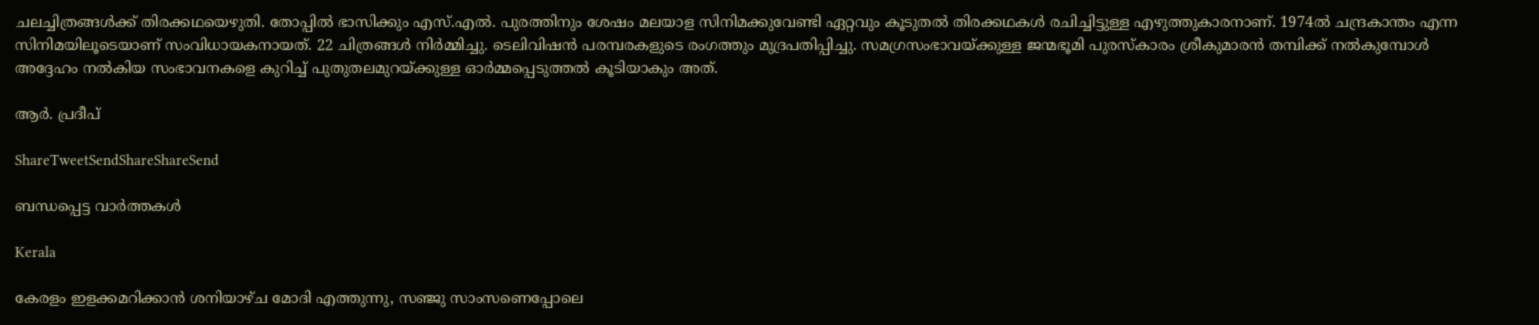ചലച്ചിത്രങ്ങള്‍ക്ക് തിരക്കഥയെഴുതി. തോപ്പില്‍ ഭാസിക്കും എസ്.എല്‍. പുരത്തിനും ശേഷം മലയാള സിനിമക്കുവേണ്ടി ഏറ്റവും കൂടുതല്‍ തിരക്കഥകള്‍ രചിച്ചിട്ടുള്ള എഴുത്തുകാരനാണ്. 1974ല്‍ ചന്ദ്രകാന്തം എന്ന സിനിമയിലൂടെയാണ് സംവിധായകനായത്. 22 ചിത്രങ്ങള്‍ നിര്‍മ്മിച്ചു. ടെലിവിഷന്‍ പരമ്പരകളുടെ രംഗത്തും മുദ്രപതിപ്പിച്ചു. സമഗ്രസംഭാവയ്‌ക്കുള്ള ജന്മഭൂമി പുരസ്‌കാരം ശ്രീകുമാരന്‍ തമ്പിക്ക് നല്‍കുമ്പോള്‍ അദ്ദേഹം നല്‍കിയ സംഭാവനകളെ കുറിച്ച് പുതുതലമുറയ്‌ക്കുള്ള ഓര്‍മ്മപ്പെടുത്തല്‍ കൂടിയാകും അത്.

ആര്‍. പ്രദീപ്

ShareTweetSendShareShareSend

ബന്ധപ്പെട്ട വാര്‍ത്തകള്‍

Kerala

കേരളം ഇളക്കമറിക്കാന്‍ ശനിയാഴ്ച മോദി എത്തുന്നു, സഞ്ജു സാംസണെപ്പോലെ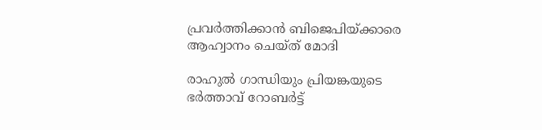പ്രവര്‍ത്തിക്കാന്‍ ബിജെപിയ്‌ക്കാരെ ആഹ്വാനം ചെയ്ത് മോദി

രാഹുല്‍ ഗാന്ധിയും പ്രിയങ്കയുടെ ഭര്‍ത്താവ് റോബര്‍ട്ട്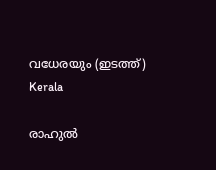വധേരയും (ഇടത്ത്)
Kerala

രാഹുല്‍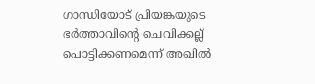ഗാന്ധിയോട് പ്രിയങ്കയുടെ ഭര്‍ത്താവിന്റെ ചെവിക്കല്ല് പൊട്ടിക്കണമെന്ന് അഖില്‍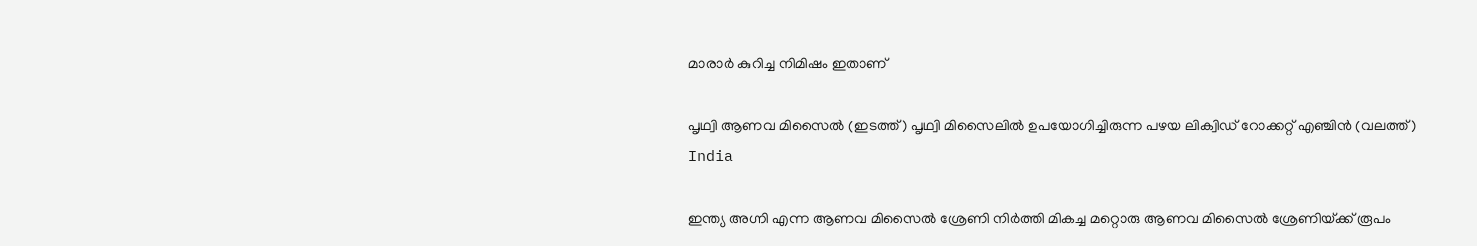മാരാര്‍ കുറിച്ച നിമിഷം ഇതാണ്

പൃഥ്വി ആണവ മിസൈല്‍ (ഇടത്ത്) പൃഥ്വി മിസൈലില്‍ ഉപയോഗിച്ചിരുന്ന പഴയ ലിക്വിഡ് റോക്കറ്റ് എഞ്ചിന്‍ (വലത്ത്)
India

ഇന്ത്യ അഗ്നി എന്ന ആണവ മിസൈല്‍ ശ്രേണി നിര്‍ത്തി മികച്ച മറ്റൊരു ആണവ മിസൈല്‍ ശ്രേണിയ്‌ക്ക് രൂപം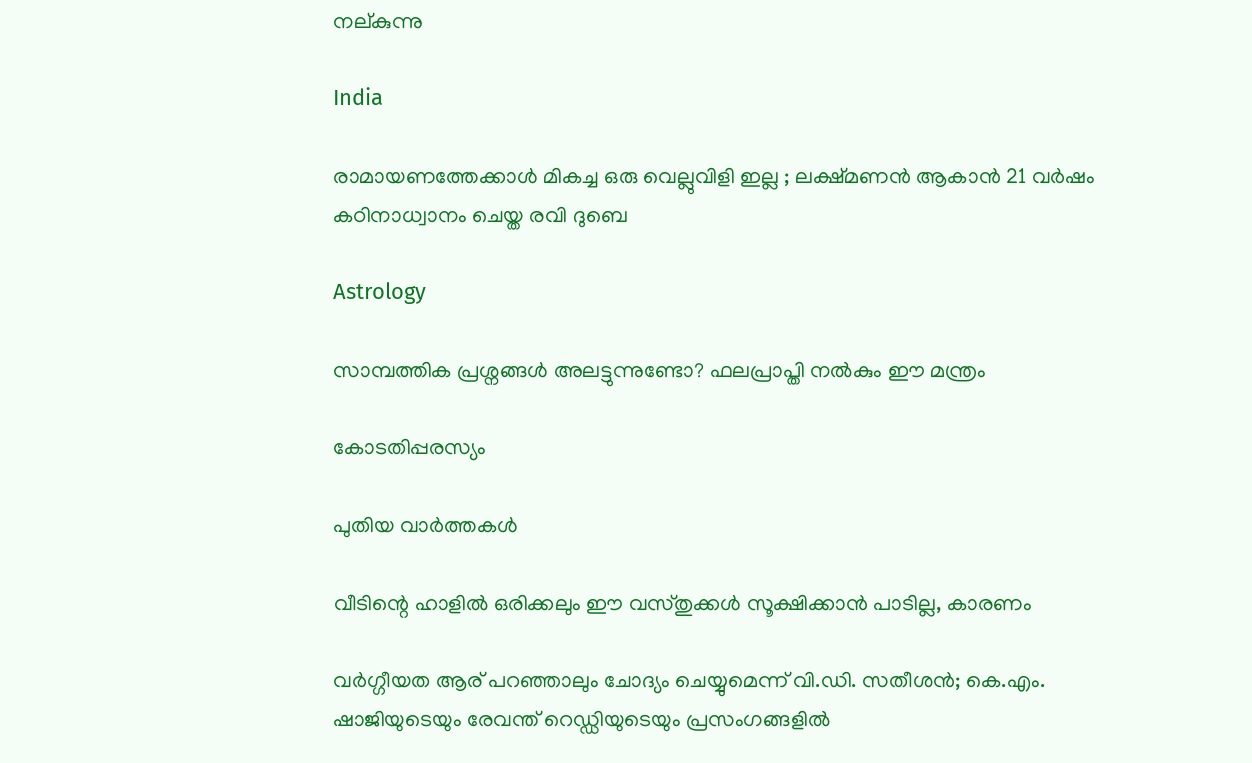നല‍്കുന്നു

India

രാമായണത്തേക്കാൾ മികച്ച ഒരു വെല്ലുവിളി ഇല്ല ; ലക്ഷ്മണൻ ആകാൻ 21 വർഷം കഠിനാധ്വാനം ചെയ്ത രവി ദുബെ

Astrology

സാമ്പത്തിക പ്രശ്നങ്ങൾ അലട്ടുന്നുണ്ടോ? ഫലപ്രാപ്തി നൽകും ഈ മന്ത്രം

കോടതിപ്പരസ്യം

പുതിയ വാര്‍ത്തകള്‍

വീടിന്റെ ഹാളിൽ ഒരിക്കലും ഈ വസ്തുക്കൾ സൂക്ഷിക്കാൻ പാടില്ല, കാരണം

വര്‍ഗ്ഗീയത ആര് പറഞ്ഞാലും ചോദ്യം ചെയ്യുമെന്ന് വി.ഡി. സതീശന്‍; കെ.എം. ഷാജിയുടെയും രേവന്ത് റെഡ്ഡിയുടെയും പ്രസംഗങ്ങളില്‍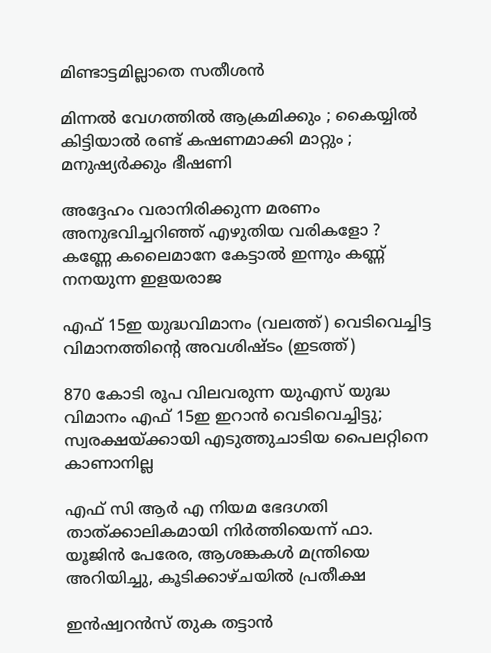മിണ്ടാട്ടമില്ലാതെ സതീശന്‍

മിന്നൽ വേഗത്തില്‍ ആക്രമിക്കും ; കൈയ്യിൽ കിട്ടിയാൽ രണ്ട് കഷണമാക്കി മാറ്റും ; മനുഷ്യർക്കും ഭീഷണി

അദ്ദേഹം വരാനിരിക്കുന്ന മരണം അനുഭവിച്ചറിഞ്ഞ് എഴുതിയ വരികളോ ? കണ്ണേ കലൈമാനേ കേട്ടാൽ ഇന്നും കണ്ണ് നനയുന്ന ഇളയരാജ

എഫ് 15ഇ യുദ്ധവിമാനം (വലത്ത്) വെടിവെച്ചിട്ട വിമാനത്തിന്‍റെ അവശിഷ്ടം (ഇടത്ത്)

870 കോടി രൂപ വിലവരുന്ന യുഎസ് യുദ്ധ വിമാനം എഫ് 15ഇ ഇറാന്‍ വെടിവെച്ചിട്ടു; സ്വരക്ഷയ്‌ക്കായി എടുത്തുചാടിയ പൈലറ്റിനെ കാണാനില്ല

എഫ് സി ആര്‍ എ നിയമ ഭേദഗതി താത്ക്കാലികമായി നിര്‍ത്തിയെന്ന് ഫാ. യൂജിന്‍ പേരേര, ആശങ്കകള്‍ മന്ത്രിയെ അറിയിച്ചു, കൂടിക്കാഴ്ചയില്‍ പ്രതീക്ഷ

ഇന്‍ഷ്വറന്‍സ് തുക തട്ടാന്‍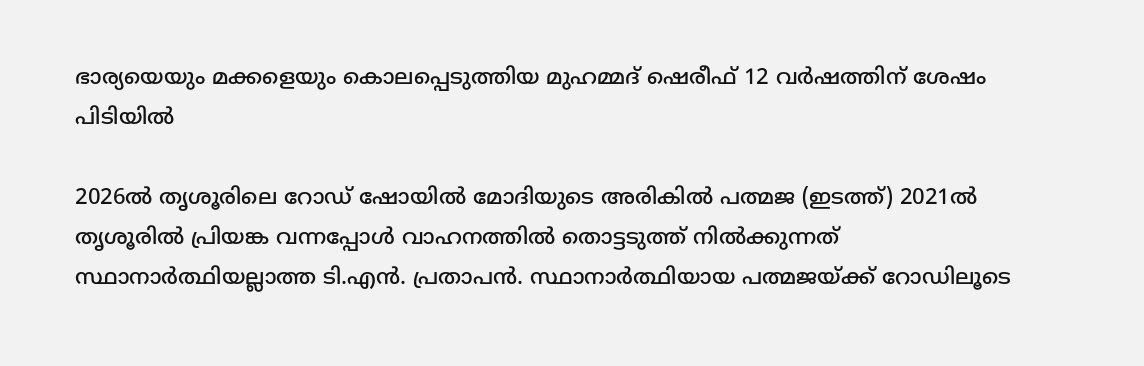ഭാര്യയെയും മക്കളെയും കൊലപ്പെടുത്തിയ മുഹമ്മദ് ഷെരീഫ് 12 വര്‍ഷത്തിന് ശേഷം പിടിയില്‍

2026ല്‍ തൃശൂരിലെ റോ‍ഡ് ഷോയില്‍ മോദിയുടെ അരികില്‍ പത്മജ (ഇടത്ത്) 2021ല്‍ തൃശൂരില്‍ പ്രിയങ്ക വന്നപ്പോള്‍ വാഹനത്തില്‍ തൊട്ടടുത്ത് നില്‍ക്കുന്നത് സ്ഥാനാര്‍ത്ഥിയല്ലാത്ത ടി.എന്‍. പ്രതാപന്‍. സ്ഥാനാര്‍ത്ഥിയായ പത്മജയ്ക്ക് റോഡിലൂടെ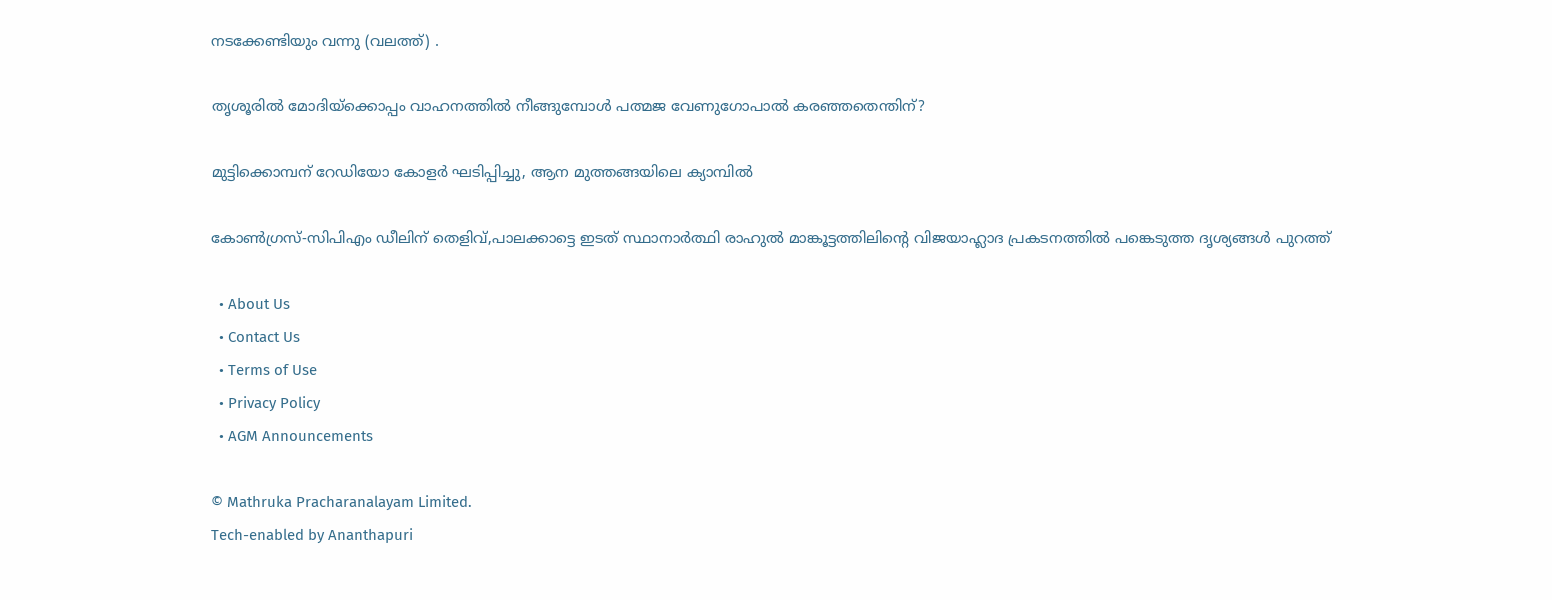നടക്കേണ്ടിയും വന്നു (വലത്ത്) .

തൃശൂരില്‍ മോദിയ്‌ക്കൊപ്പം വാഹനത്തില്‍ നീങ്ങുമ്പോള്‍ പത്മജ വേണുഗോപാല്‍ കരഞ്ഞതെന്തിന്?

മുട്ടിക്കൊമ്പന് റേഡിയോ കോളര്‍ ഘടിപ്പിച്ചു, ആന മുത്തങ്ങയിലെ ക്യാമ്പില്‍

കോണ്‍ഗ്രസ്-സിപിഎം ഡീലിന് തെളിവ്,പാലക്കാട്ടെ ഇടത് സ്ഥാനാര്‍ത്ഥി രാഹുല്‍ മാങ്കൂട്ടത്തിലിന്റെ വിജയാഹ്ലാദ പ്രകടനത്തില്‍ പങ്കെടുത്ത ദൃശ്യങ്ങള്‍ പുറത്ത്

  • About Us
  • Contact Us
  • Terms of Use
  • Privacy Policy
  • AGM Announcements

© Mathruka Pracharanalayam Limited.
Tech-enabled by Ananthapuri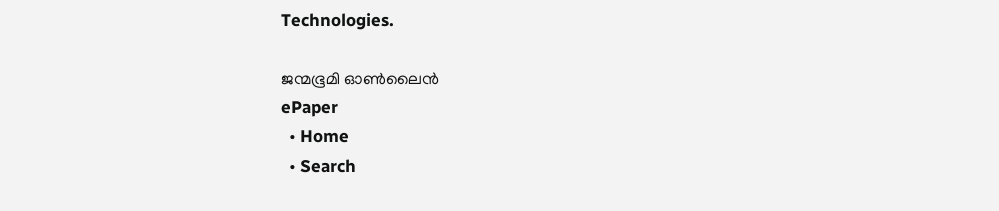Technologies.

ജന്മഭൂമി ഓണ്‍ലൈന്‍
ePaper
  • Home
  • Search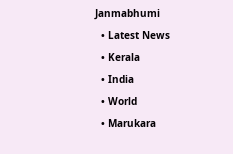Janmabhumi
  • Latest News
  • Kerala
  • India
  • World
  • Marukara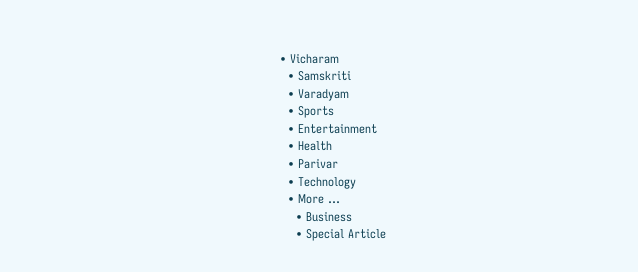• Vicharam
  • Samskriti
  • Varadyam
  • Sports
  • Entertainment
  • Health
  • Parivar
  • Technology
  • More …
    • Business
    • Special Article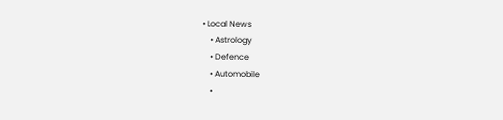• Local News
    • Astrology
    • Defence
    • Automobile
    •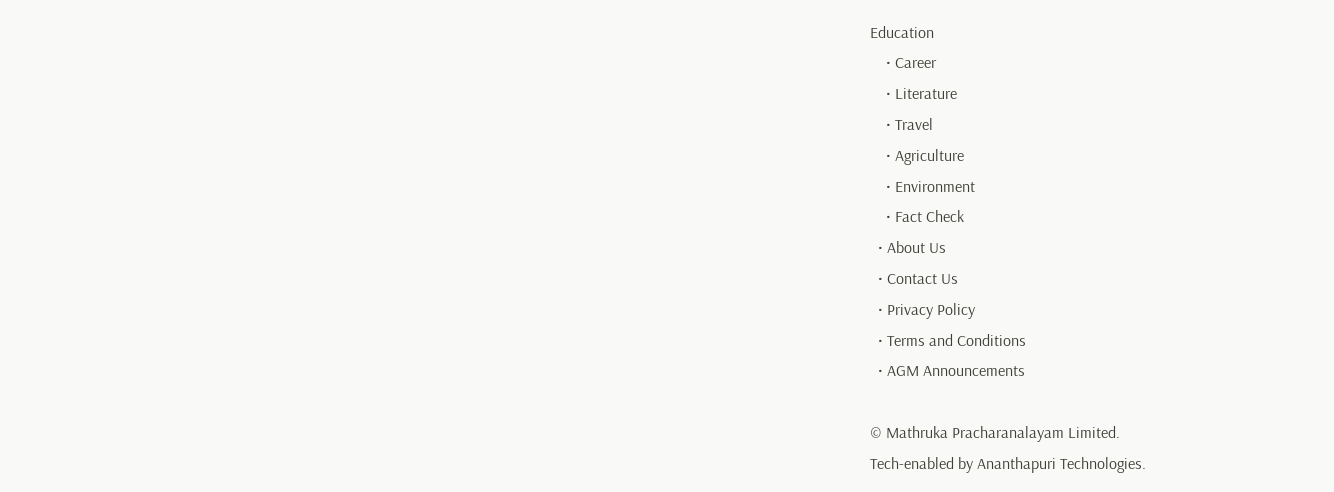Education
    • Career
    • Literature
    • Travel
    • Agriculture
    • Environment
    • Fact Check
  • About Us
  • Contact Us
  • Privacy Policy
  • Terms and Conditions
  • AGM Announcements

© Mathruka Pracharanalayam Limited.
Tech-enabled by Ananthapuri Technologies.